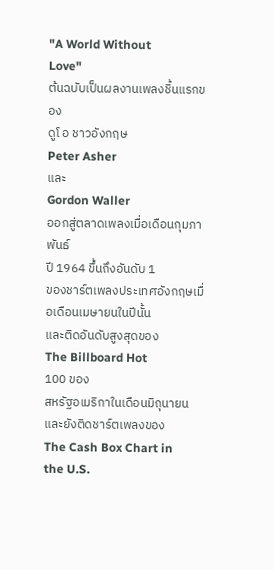"A World Without
Love"
ต้นฉบับเป็นผลงานเพลงชิ้นแรกของ
ดูโ อ ชาวอังกฤษ
Peter Asher
และ
Gordon Waller
ออกสู่ตลาดเพลงเมื่อเดือนกุมภาพันธ์
ปี 1964 ขึ้นถึงอันดับ 1
ของชาร์ตเพลงประเทศอังกฤษเมื่อเดือนเมษายนในปีนั้น
และติดอันดับสูงสุดของ
The Billboard Hot
100 ของ
สหรัฐอเมริกาในเดือนมิถุนายน
และยังติดชาร์ตเพลงของ
The Cash Box Chart in
the U.S.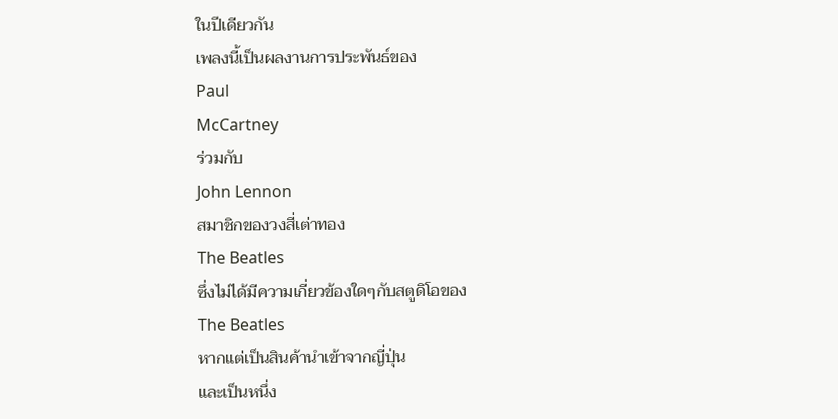ในปีเดียวกัน
เพลงนี้เป็นผลงานการประพันธ์ของ
Paul
McCartney
ร่วมกับ
John Lennon
สมาชิกของวงสี่เต่าทอง
The Beatles
ซึ่งไม่ได้มีความเกี่ยวข้องใดๆกับสตูดิโอของ
The Beatles
หากแต่เป็นสินค้านำเข้าจากญี่ปุ่น
และเป็นหนึ่ง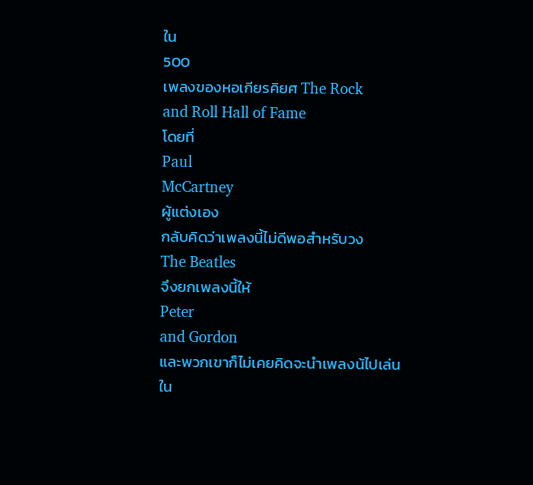ใน
500
เพลงของหอเกียรคิยศ The Rock
and Roll Hall of Fame
โดยที่
Paul
McCartney
ผู้แต่งเอง
กลับคิดว่าเพลงนี้ไม่ดีพอสำหรับวง
The Beatles
จึงยกเพลงนี้ให้
Peter
and Gordon
และพวกเขาก็ไม่เคยคิดจะนำเพลงน้ไปเล่นใน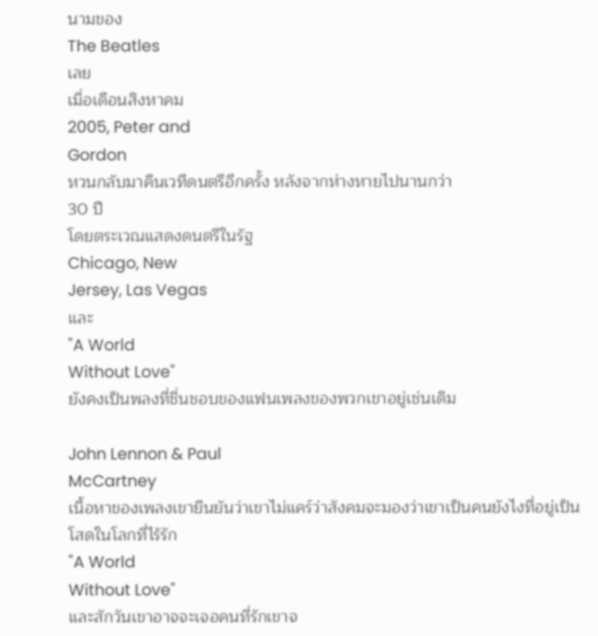นามของ
The Beatles
เลย
เมื่อเดือนสิงหาคม
2005, Peter and
Gordon
หวนกลับมาคืนเวทีดนตรีอีกครั้ง หลังจากห่างหายไปนานกว่า
30 ปี
โดยตระเวณแสดงดนตรีในรัฐ
Chicago, New
Jersey, Las Vegas
และ
"A World
Without Love"
ยังคงเป็นพลงที่ชื่นชอบของแฟนเพลงของพวกเขาอยู่เช่นเดิม

John Lennon & Paul
McCartney
เนื้อหาของเพลงเขายืนยันว่าเขาไม่แคร์ว่าสังคมจะมองว่าเขาเป็นคนยังไงที่อยู่เป็นโสดในโลกที่ไร้รัก
"A World
Without Love"
และสักวันเขาอาจจะเจอคนที่รักเขาจ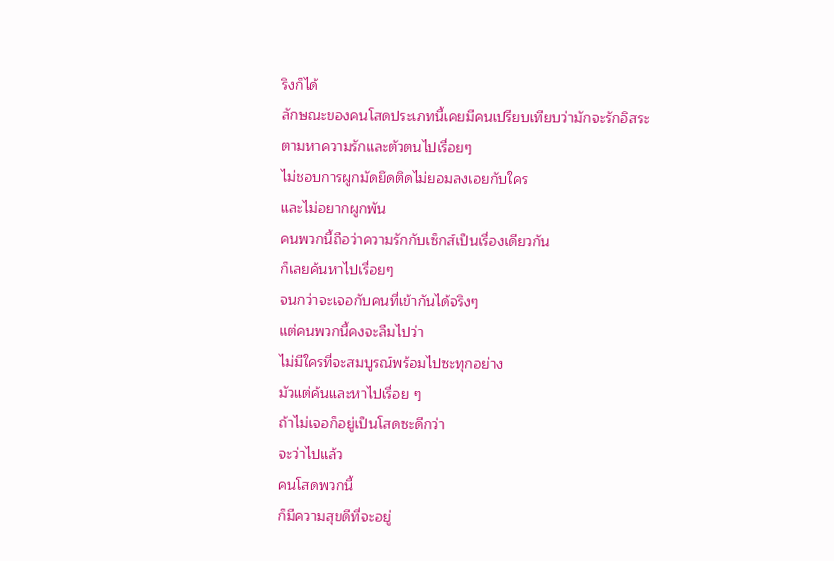ริงก็ได้
ลักษณะของคนโสดประเภทนี้เคยมีคนเปรียบเทียบว่ามักจะรักอิสระ
ตามหาความรักและตัวตนไปเรื่อยๆ
ไม่ชอบการผูกมัดยึดติดไม่ยอมลงเอยกับใคร
และไม่อยากผูกพัน
คนพวกนี้ถือว่าความรักกับเซ็กส์เป็นเรื่องเดียวกัน
ก็เลยค้นหาไปเรื่อยๆ
จนกว่าจะเจอกับคนที่เข้ากันได้จริงๆ
แต่คนพวกนี้คงจะลืมไปว่า
ไม่มีใครที่จะสมบูรณ์พร้อมไปซะทุกอย่าง
มัวแต่ค้นและหาไปเรื่อย ๆ
ถ้าไม่เจอก็อยู่เป็นโสดซะดีกว่า
จะว่าไปแล้ว
คนโสดพวกนี้
ก็มีความสุขดีที่จะอยู่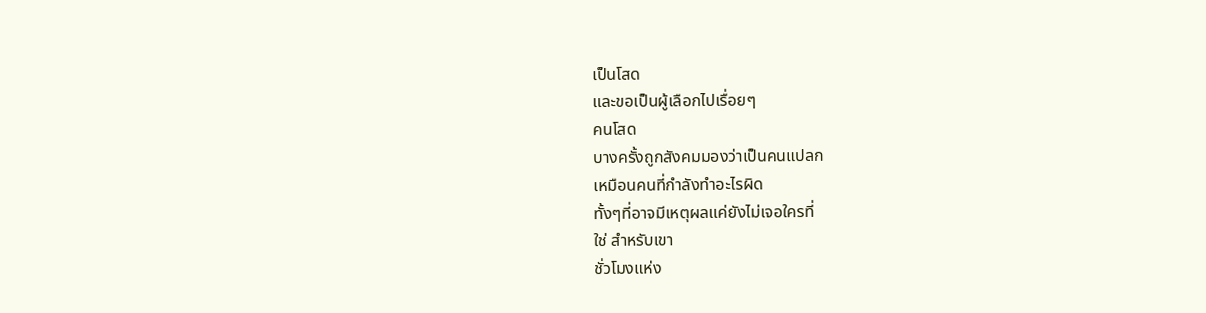เป็นโสด
และขอเป็นผู้เลือกไปเรื่อยๆ
คนโสด
บางครั้งถูกสังคมมองว่าเป็นคนแปลก
เหมือนคนที่กำลังทำอะไรผิด
ทั้งๆที่อาจมีเหตุผลแค่ยังไม่เจอใครที่
ใช่ สำหรับเขา
ชั่วโมงแห่ง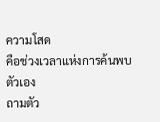ความโสด
คือช่วงเวลาแห่งการค้นพบตัวเอง
ถามตัว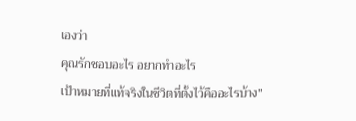เองว่า
คุณรักชอบอะไร อยากทำอะไร
เป้าหมายที่แท้จริงในชีวิตที่ตั้งไว้คืออะไรบ้าง"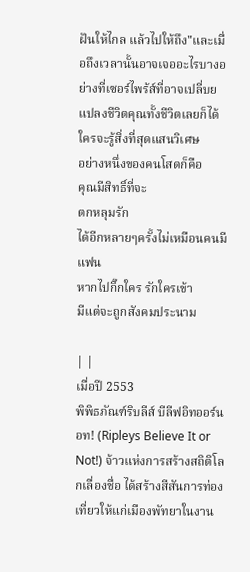ฝันให้ไกล แล้วไปให้ถึง"และเมื่อถึงเวลานั้นอาจเจออะไรบางอย่างที่เซอร์ไพร้ส์ที่อาจเปลี่บยแปลงชีวิตคุณทั้งชีวิตเลยก็ได้
ใครจะรู้สิ่งที่สุดแสนวิเศษ
อย่างหนึ่งของคนโสดก็คือ
คุณมีสิทธิ์ที่จะ
ตกหลุมรัก
ได้อีกหลายๆครั้งไม่เหมือนคนมีแฟน
หากไปกิ๊กใคร รักใครเข้า
มีแต่จะถูกสังคมประนาม

| |
เมื่อปี 2553
พิพิธภัณฑ์ริบลีส์ บีลีฟอิทออร์นอท! (Ripleys Believe It or Not!) จ้าวแห่งการสร้างสถิติโลกเลื่องชื่อ ได้สร้างสีสันการท่องเที่ยวให้แก่เมืองพัทยาในงาน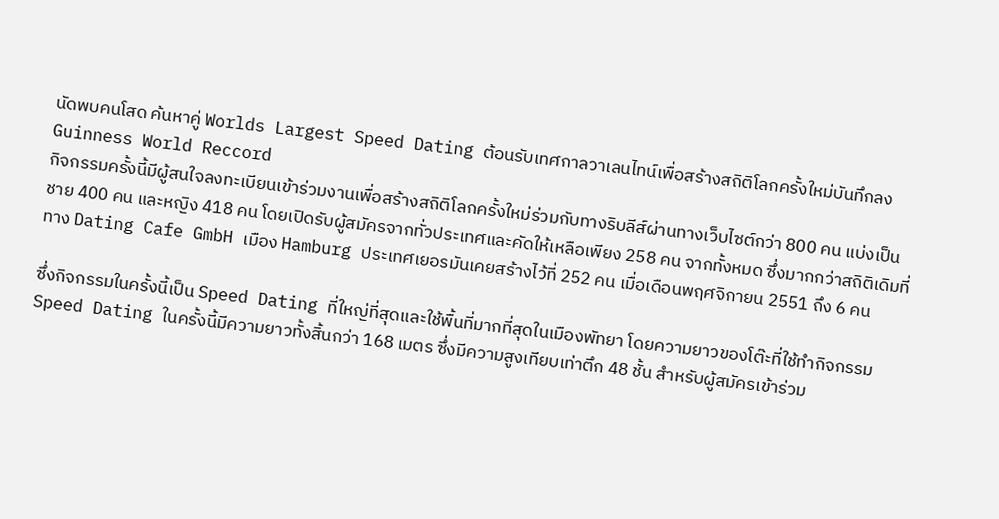นัดพบคนโสด ค้นหาคู่ Worlds Largest Speed Dating ต้อนรับเทศกาลวาเลนไทน์เพื่อสร้างสถิติโลกครั้งใหม่บันทึกลง Guinness World Reccord
กิจกรรมครั้งนี้มีผู้สนใจลงทะเบียนเข้าร่วมงานเพื่อสร้างสถิติโลกครั้งใหม่ร่วมกับทางริบลีส์ผ่านทางเว็บไซต์กว่า 800 คน แบ่งเป็นชาย 400 คน และหญิง 418 คน โดยเปิดรับผู้สมัครจากทั่วประเทศและคัดให้เหลือเพียง 258 คน จากทั้งหมด ซึ่งมากกว่าสถิติเดิมที่ทาง Dating Cafe GmbH เมือง Hamburg ประเทศเยอรมันเคยสร้างไว้ที่ 252 คน เมื่อเดือนพฤศจิกายน 2551 ถึง 6 คน

ซึ่งกิจกรรมในครั้งนี้เป็น Speed Dating ที่ใหญ่ที่สุดและใช้พื้นที่มากที่สุดในเมืองพัทยา โดยความยาวของโต๊ะที่ใช้ทำกิจกรรม Speed Dating ในครั้งนี้มีความยาวทั้งสิ้นกว่า 168 เมตร ซึ่งมีความสูงเทียบเท่าตึก 48 ชั้น สำหรับผู้สมัครเข้าร่วม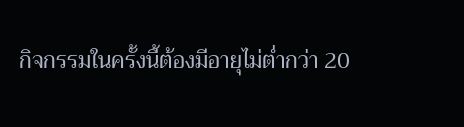กิจกรรมในครั้งนี้ต้องมีอายุไม่ต่ำกว่า 20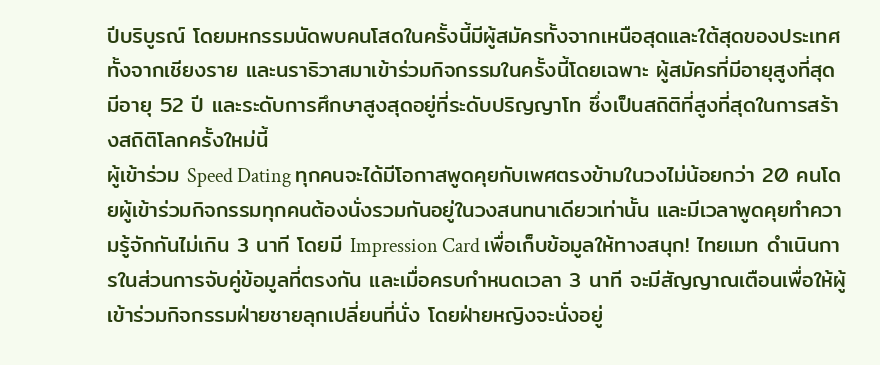ปีบริบูรณ์ โดยมหกรรมนัดพบคนโสดในครั้งนี้มีผู้สมัครทั้งจากเหนือสุดและใต้สุดของประเทศ ทั้งจากเชียงราย และนราธิวาสมาเข้าร่วมกิจกรรมในครั้งนี้โดยเฉพาะ ผู้สมัครที่มีอายุสูงที่สุด มีอายุ 52 ปี และระดับการศึกษาสูงสุดอยู่ที่ระดับปริญญาโท ซึ่งเป็นสถิติที่สูงที่สุดในการสร้างสถิติโลกครั้งใหม่นี้
ผู้เข้าร่วม Speed Dating ทุกคนจะได้มีโอกาสพูดคุยกับเพศตรงข้ามในวงไม่น้อยกว่า 20 คนโดยผู้เข้าร่วมกิจกรรมทุกคนต้องนั่งรวมกันอยู่ในวงสนทนาเดียวเท่านั้น และมีเวลาพูดคุยทำความรู้จักกันไม่เกิน 3 นาที โดยมี Impression Card เพื่อเก็บข้อมูลให้ทางสนุก! ไทยเมท ดำเนินการในส่วนการจับคู่ข้อมูลที่ตรงกัน และเมื่อครบกำหนดเวลา 3 นาที จะมีสัญญาณเตือนเพื่อให้ผู้เข้าร่วมกิจกรรมฝ่ายชายลุกเปลี่ยนที่นั่ง โดยฝ่ายหญิงจะนั่งอยู่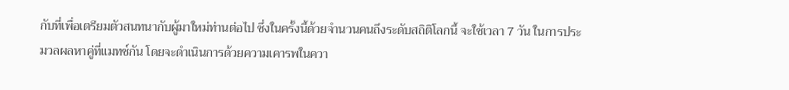กับที่เพื่อเตรียมตัวสนทนากับผู้มาใหม่ท่านต่อไป ซึ่งในครั้งนี้ด้วยจำนวนคนถึงระดับสถิติโลกนี้ จะใช้เวลา 7 วัน ในการประมวลผลหาคู่ที่แมทช์กัน โดยจะดำเนินการด้วยความเคารพในควา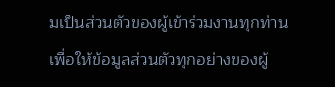มเป็นส่วนตัวของผู้เข้าร่วมงานทุกท่าน เพื่อให้ข้อมูลส่วนตัวทุกอย่างของผู้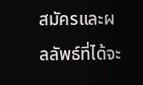สมัครและผลลัพธ์ที่ได้จะ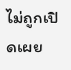ไม่ถูกเปิดเผย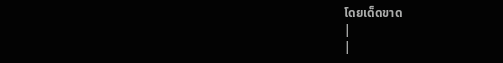โดยเด็ดขาด
|
|